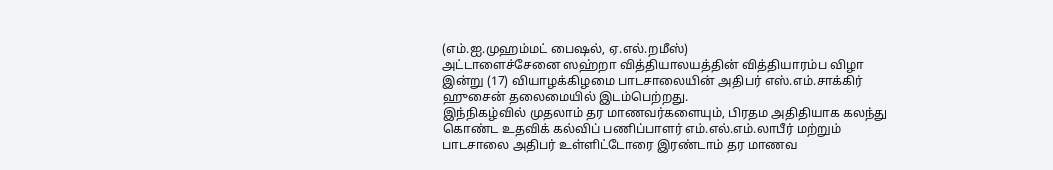(எம்.ஐ.முஹம்மட் பைஷல், ஏ.எல்.றமீஸ்)
அட்டாளைச்சேனை ஸஹ்றா வித்தியாலயத்தின் வித்தியாரம்ப விழா இன்று (17) வியாழக்கிழமை பாடசாலையின் அதிபர் எஸ்.எம்.சாக்கிர் ஹுசைன் தலைமையில் இடம்பெற்றது.
இந்நிகழ்வில் முதலாம் தர மாணவர்களையும், பிரதம அதிதியாக கலந்து கொண்ட உதவிக் கல்விப் பணிப்பாளர் எம்.எல்.எம்.லாபீர் மற்றும் பாடசாலை அதிபர் உள்ளிட்டோரை இரண்டாம் தர மாணவ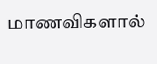மாணவிகளால்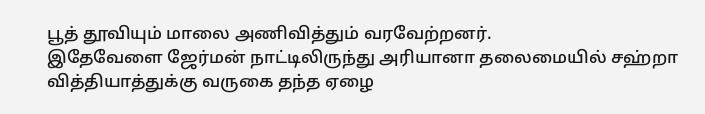பூத் தூவியும் மாலை அணிவித்தும் வரவேற்றனர்.
இதேவேளை ஜேர்மன் நாட்டிலிருந்து அரியானா தலைமையில் சஹ்றா வித்தியாத்துக்கு வருகை தந்த ஏழை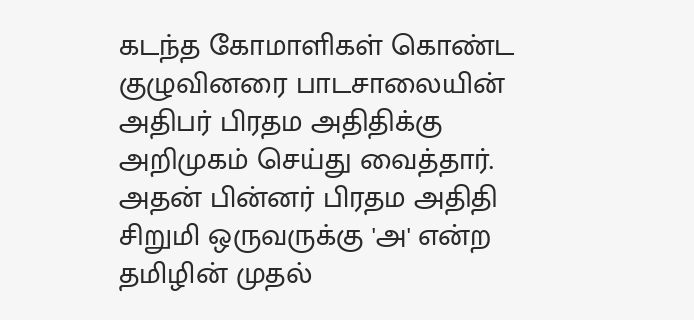கடந்த கோமாளிகள் கொண்ட குழுவினரை பாடசாலையின் அதிபர் பிரதம அதிதிக்கு அறிமுகம் செய்து வைத்தார்.
அதன் பின்னர் பிரதம அதிதி சிறுமி ஒருவருக்கு 'அ' என்ற தமிழின் முதல்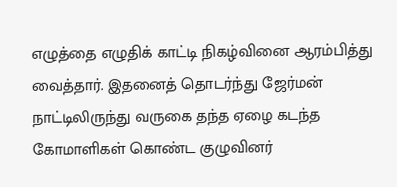எழுத்தை எழுதிக் காட்டி நிகழ்வினை ஆரம்பித்து வைத்தார். இதனைத் தொடர்ந்து ஜேர்மன் நாட்டிலிருந்து வருகை தந்த ஏழை கடந்த கோமாளிகள் கொண்ட குழுவினர்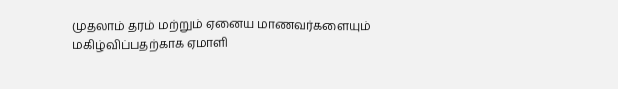முதலாம் தரம் மற்றும் ஏனைய மாணவர்களையும் மகிழ்விப்பதற்காக ஏமாளி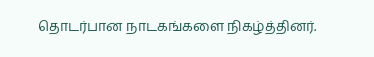தொடர்பான நாடகங்களை நிகழ்த்தினர்.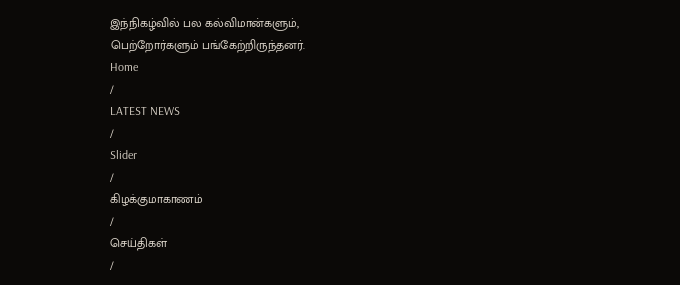இந்நிகழ்வில் பல கல்விமான்களும், பெற்றோர்களும் பங்கேற்றிருந்தனர்.
Home
/
LATEST NEWS
/
Slider
/
கிழக்குமாகாணம்
/
செய்திகள்
/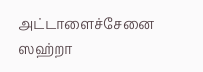அட்டாளைச்சேனை ஸஹ்றா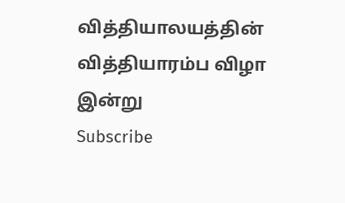வித்தியாலயத்தின் வித்தியாரம்ப விழா இன்று
Subscribe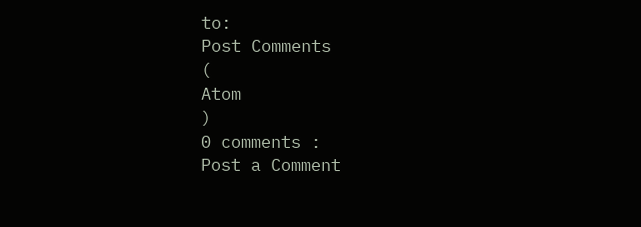to:
Post Comments
(
Atom
)
0 comments :
Post a Comment